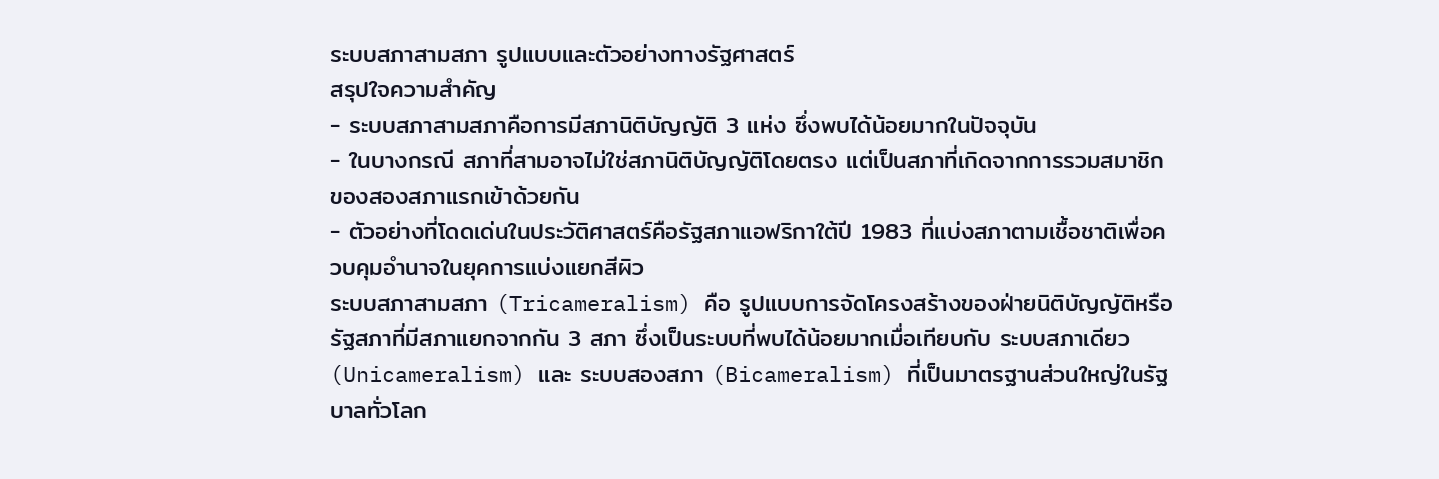ระบบสภาสามสภา รูปแบบและตัวอย่างทางรัฐศาสตร์
สรุปใจความสำคัญ
- ระบบสภาสามสภาคือการมีสภานิติบัญญัติ 3 แห่ง ซึ่งพบได้น้อยมากในปัจจุบัน
- ในบางกรณี สภาที่สามอาจไม่ใช่สภานิติบัญญัติโดยตรง แต่เป็นสภาที่เกิดจากการรวมสมาชิกของสองสภาแรกเข้าด้วยกัน
- ตัวอย่างที่โดดเด่นในประวัติศาสตร์คือรัฐสภาแอฟริกาใต้ปี 1983 ที่แบ่งสภาตามเชื้อชาติเพื่อควบคุมอำนาจในยุคการแบ่งแยกสีผิว
ระบบสภาสามสภา (Tricameralism) คือ รูปแบบการจัดโครงสร้างของฝ่ายนิติบัญญัติหรือรัฐสภาที่มีสภาแยกจากกัน 3 สภา ซึ่งเป็นระบบที่พบได้น้อยมากเมื่อเทียบกับ ระบบสภาเดียว (Unicameralism) และ ระบบสองสภา (Bicameralism) ที่เป็นมาตรฐานส่วนใหญ่ในรัฐบาลทั่วโลก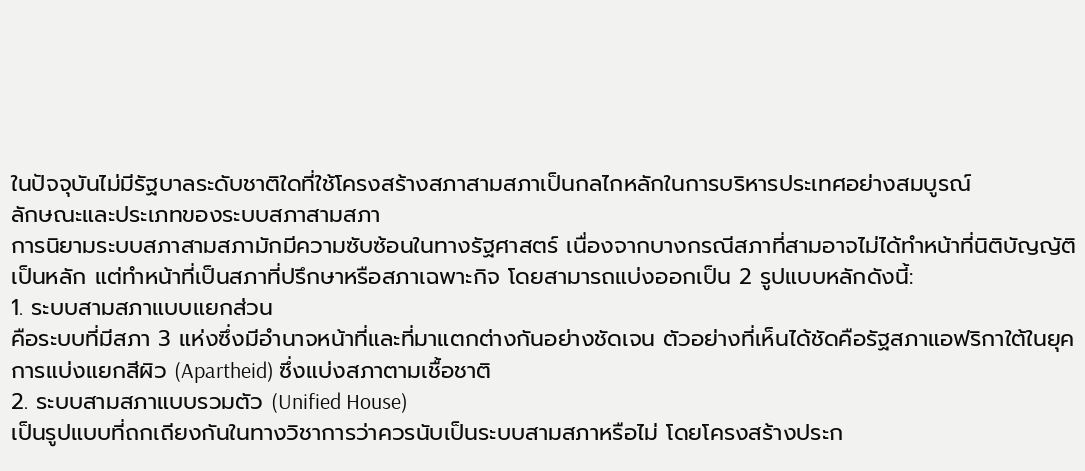ในปัจจุบันไม่มีรัฐบาลระดับชาติใดที่ใช้โครงสร้างสภาสามสภาเป็นกลไกหลักในการบริหารประเทศอย่างสมบูรณ์
ลักษณะและประเภทของระบบสภาสามสภา
การนิยามระบบสภาสามสภามักมีความซับซ้อนในทางรัฐศาสตร์ เนื่องจากบางกรณีสภาที่สามอาจไม่ได้ทำหน้าที่นิติบัญญัติเป็นหลัก แต่ทำหน้าที่เป็นสภาที่ปรึกษาหรือสภาเฉพาะกิจ โดยสามารถแบ่งออกเป็น 2 รูปแบบหลักดังนี้:
1. ระบบสามสภาแบบแยกส่วน
คือระบบที่มีสภา 3 แห่งซึ่งมีอำนาจหน้าที่และที่มาแตกต่างกันอย่างชัดเจน ตัวอย่างที่เห็นได้ชัดคือรัฐสภาแอฟริกาใต้ในยุคการแบ่งแยกสีผิว (Apartheid) ซึ่งแบ่งสภาตามเชื้อชาติ
2. ระบบสามสภาแบบรวมตัว (Unified House)
เป็นรูปแบบที่ถกเถียงกันในทางวิชาการว่าควรนับเป็นระบบสามสภาหรือไม่ โดยโครงสร้างประก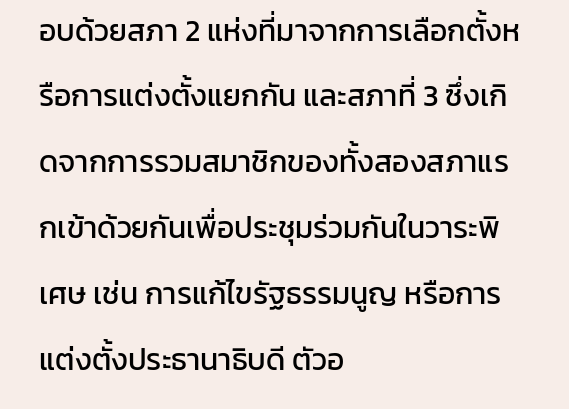อบด้วยสภา 2 แห่งที่มาจากการเลือกตั้งหรือการแต่งตั้งแยกกัน และสภาที่ 3 ซึ่งเกิดจากการรวมสมาชิกของทั้งสองสภาแรกเข้าด้วยกันเพื่อประชุมร่วมกันในวาระพิเศษ เช่น การแก้ไขรัฐธรรมนูญ หรือการแต่งตั้งประธานาธิบดี ตัวอ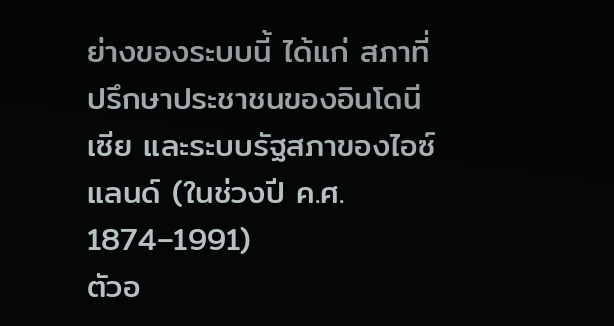ย่างของระบบนี้ ได้แก่ สภาที่ปรึกษาประชาชนของอินโดนีเซีย และระบบรัฐสภาของไอซ์แลนด์ (ในช่วงปี ค.ศ. 1874–1991)
ตัวอ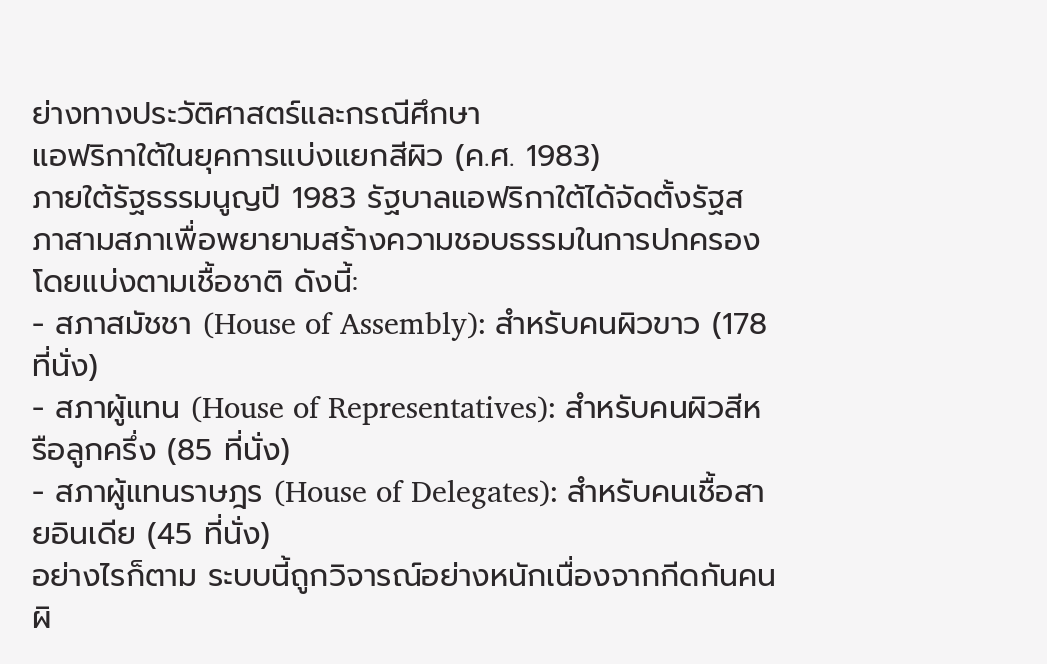ย่างทางประวัติศาสตร์และกรณีศึกษา
แอฟริกาใต้ในยุคการแบ่งแยกสีผิว (ค.ศ. 1983)
ภายใต้รัฐธรรมนูญปี 1983 รัฐบาลแอฟริกาใต้ได้จัดตั้งรัฐสภาสามสภาเพื่อพยายามสร้างความชอบธรรมในการปกครอง โดยแบ่งตามเชื้อชาติ ดังนี้:
- สภาสมัชชา (House of Assembly): สำหรับคนผิวขาว (178 ที่นั่ง)
- สภาผู้แทน (House of Representatives): สำหรับคนผิวสีหรือลูกครึ่ง (85 ที่นั่ง)
- สภาผู้แทนราษฎร (House of Delegates): สำหรับคนเชื้อสายอินเดีย (45 ที่นั่ง)
อย่างไรก็ตาม ระบบนี้ถูกวิจารณ์อย่างหนักเนื่องจากกีดกันคนผิ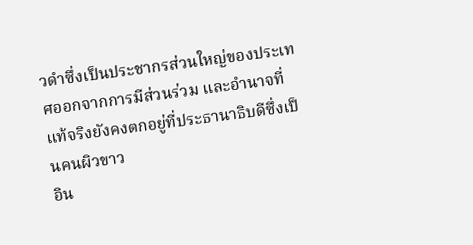วดำซึ่งเป็นประชากรส่วนใหญ่ของประเทศออกจากการมีส่วนร่วม และอำนาจที่แท้จริงยังคงตกอยู่ที่ประธานาธิบดีซึ่งเป็นคนผิวขาว
อิน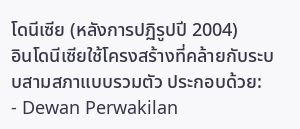โดนีเซีย (หลังการปฏิรูปปี 2004)
อินโดนีเซียใช้โครงสร้างที่คล้ายกับระบบสามสภาแบบรวมตัว ประกอบด้วย:
- Dewan Perwakilan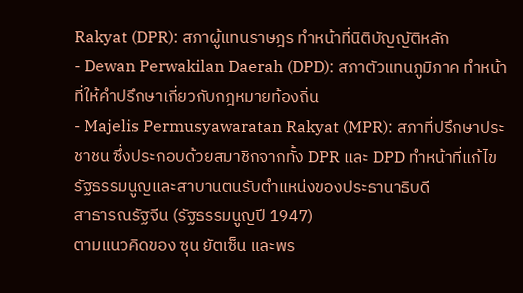Rakyat (DPR): สภาผู้แทนราษฎร ทำหน้าที่นิติบัญญัติหลัก
- Dewan Perwakilan Daerah (DPD): สภาตัวแทนภูมิภาค ทำหน้าที่ให้คำปรึกษาเกี่ยวกับกฎหมายท้องถิ่น
- Majelis Permusyawaratan Rakyat (MPR): สภาที่ปรึกษาประชาชน ซึ่งประกอบด้วยสมาชิกจากทั้ง DPR และ DPD ทำหน้าที่แก้ไขรัฐธรรมนูญและสาบานตนรับตำแหน่งของประธานาธิบดี
สาธารณรัฐจีน (รัฐธรรมนูญปี 1947)
ตามแนวคิดของ ซุน ยัตเซ็น และพร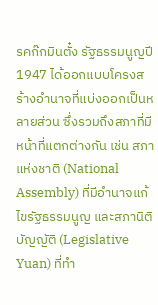รคก๊กมินตั๋ง รัฐธรรมนูญปี 1947 ได้ออกแบบโครงสร้างอำนาจที่แบ่งออกเป็นหลายส่วน ซึ่งรวมถึงสภาที่มีหน้าที่แตกต่างกัน เช่น สภาแห่งชาติ (National Assembly) ที่มีอำนาจแก้ไขรัฐธรรมนูญ และสภานิติบัญญัติ (Legislative Yuan) ที่ทำ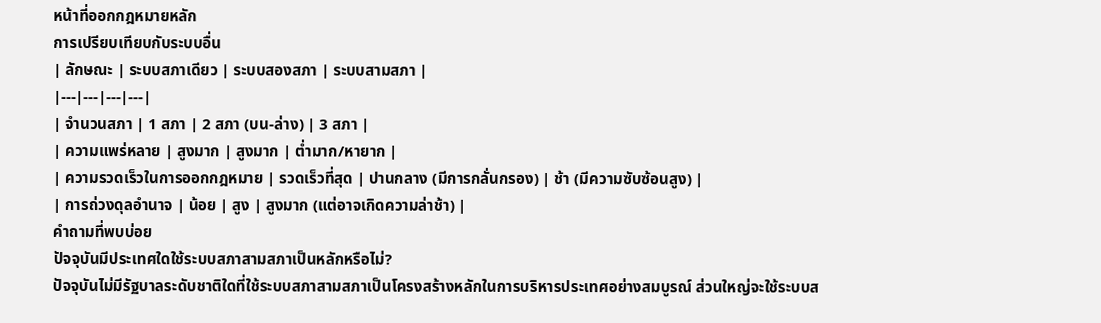หน้าที่ออกกฎหมายหลัก
การเปรียบเทียบกับระบบอื่น
| ลักษณะ | ระบบสภาเดียว | ระบบสองสภา | ระบบสามสภา |
|---|---|---|---|
| จำนวนสภา | 1 สภา | 2 สภา (บน-ล่าง) | 3 สภา |
| ความแพร่หลาย | สูงมาก | สูงมาก | ต่ำมาก/หายาก |
| ความรวดเร็วในการออกกฎหมาย | รวดเร็วที่สุด | ปานกลาง (มีการกลั่นกรอง) | ช้า (มีความซับซ้อนสูง) |
| การถ่วงดุลอำนาจ | น้อย | สูง | สูงมาก (แต่อาจเกิดความล่าช้า) |
คำถามที่พบบ่อย
ปัจจุบันมีประเทศใดใช้ระบบสภาสามสภาเป็นหลักหรือไม่?
ปัจจุบันไม่มีรัฐบาลระดับชาติใดที่ใช้ระบบสภาสามสภาเป็นโครงสร้างหลักในการบริหารประเทศอย่างสมบูรณ์ ส่วนใหญ่จะใช้ระบบส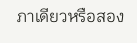ภาเดียวหรือสอง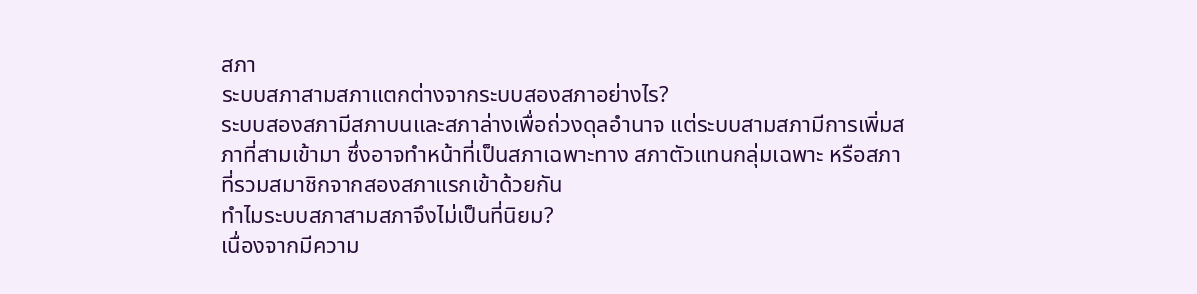สภา
ระบบสภาสามสภาแตกต่างจากระบบสองสภาอย่างไร?
ระบบสองสภามีสภาบนและสภาล่างเพื่อถ่วงดุลอำนาจ แต่ระบบสามสภามีการเพิ่มสภาที่สามเข้ามา ซึ่งอาจทำหน้าที่เป็นสภาเฉพาะทาง สภาตัวแทนกลุ่มเฉพาะ หรือสภาที่รวมสมาชิกจากสองสภาแรกเข้าด้วยกัน
ทำไมระบบสภาสามสภาจึงไม่เป็นที่นิยม?
เนื่องจากมีความ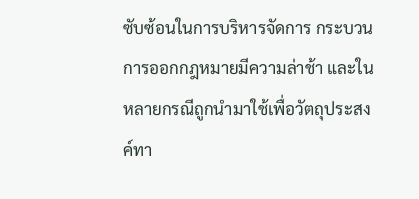ซับซ้อนในการบริหารจัดการ กระบวนการออกกฎหมายมีความล่าช้า และในหลายกรณีถูกนำมาใช้เพื่อวัตถุประสงค์ทา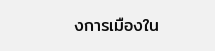งการเมืองใน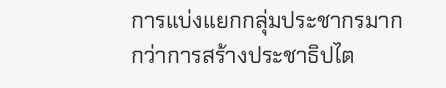การแบ่งแยกกลุ่มประชากรมากกว่าการสร้างประชาธิปไต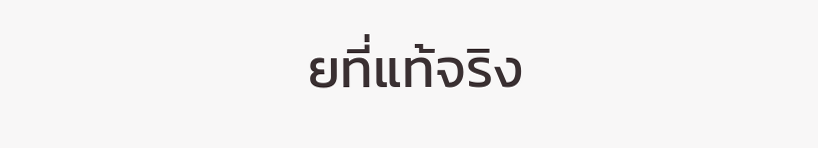ยที่แท้จริง